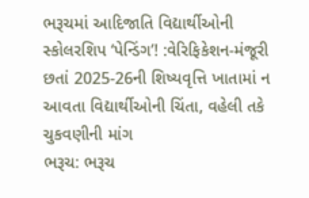ભરૂચમાં આદિજાતિ વિદ્યાર્થીઓની સ્કોલરશિપ ‘પેન્ડિંગ’! :વેરિફિકેશન-મંજૂરી છતાં 2025-26ની શિષ્યવૃત્તિ ખાતામાં ન આવતા વિદ્યાર્થીઓની ચિંતા, વહેલી તકે ચુકવણીની માંગ
ભરૂચ: ભરૂચ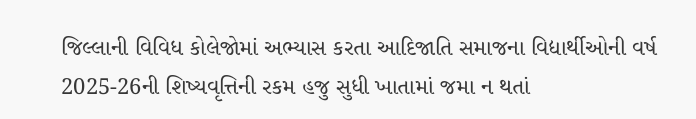જિલ્લાની વિવિધ કોલેજોમાં અભ્યાસ કરતા આદિજાતિ સમાજના વિદ્યાર્થીઓની વર્ષ 2025-26ની શિષ્યવૃત્તિની રકમ હજુ સુધી ખાતામાં જમા ન થતાં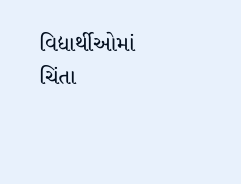વિદ્યાર્થીઓમાં ચિંતા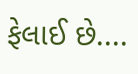ફેલાઈ છે....